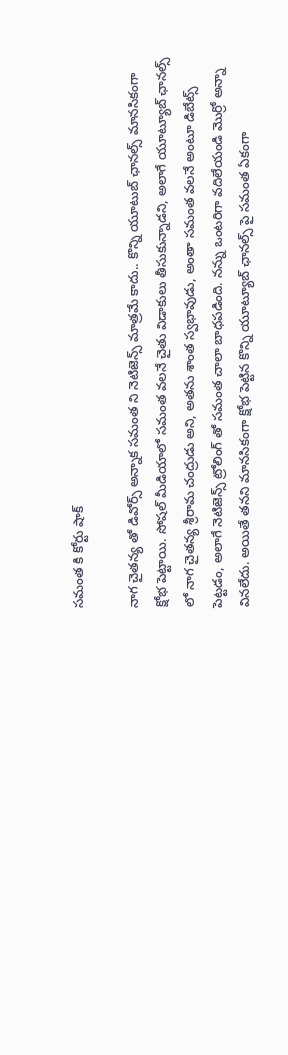సమంత కి కోర్టు షాక్

నాగ చైతన్య తో డివోర్స్ అన్నాక సమంత ని నెటిజెన్స్ మాత్రమే కాదు.. కొన్ని యూటుబ్ ఛానల్స్ మానసికంగా క్షోభ పెట్టాయి. సోషల్ మీడియాలో సమంత వలనే చైతు విడాకులు తీసుకున్నాడని, అలాగే యూట్యూబ్ ఛానల్స్ లో నాగ చైతన్య శ్రీరామ చంద్రుడు అని, అతను శాంత స్వభావుడు, అంతా సమంత వలనే అంటూ డిబేట్స్ పెట్టడం, అలాగే నెటిజెన్స్ ట్రోలింగ్ తో సమంత చాలా బాధపడింది. నన్ను ఒంటరిగా వదిలేయండి మొర్రో అన్నా వినలేదు. అయితే తనని మానసికంగా క్షోభ పెట్టిన కొన్ని యూట్యూబ్ ఛానల్స్ పై సమంత ఏకంగా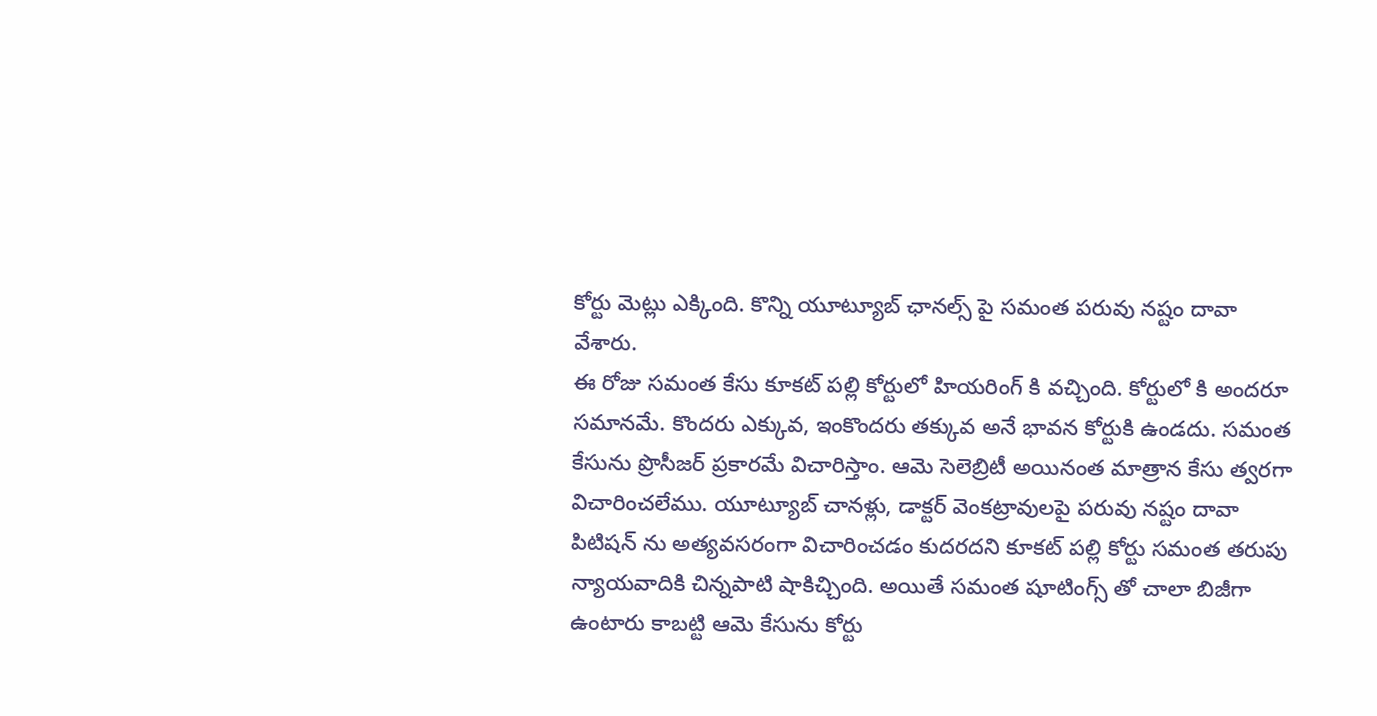కోర్టు మెట్లు ఎక్కింది. కొన్ని యూట్యూబ్ ఛానల్స్ పై సమంత పరువు నష్టం దావా వేశారు.
ఈ రోజు సమంత కేసు కూకట్ పల్లి కోర్టులో హియరింగ్ కి వచ్చింది. కోర్టులో కి అందరూ సమానమే. కొందరు ఎక్కువ, ఇంకొందరు తక్కువ అనే భావన కోర్టుకి ఉండదు. సమంత కేసును ప్రొసీజర్ ప్రకారమే విచారిస్తాం. ఆమె సెలెబ్రిటీ అయినంత మాత్రాన కేసు త్వరగా విచారించలేము. యూట్యూబ్ చానళ్లు, డాక్టర్ వెంకట్రావులపై పరువు నష్టం దావా పిటిషన్ ను అత్యవసరంగా విచారించడం కుదరదని కూకట్ పల్లి కోర్టు సమంత తరుపు న్యాయవాదికి చిన్నపాటి షాకిచ్చింది. అయితే సమంత షూటింగ్స్ తో చాలా బిజీగా ఉంటారు కాబట్టి ఆమె కేసును కోర్టు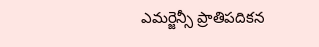ఎమర్జెన్సీ ప్రాతిపదికన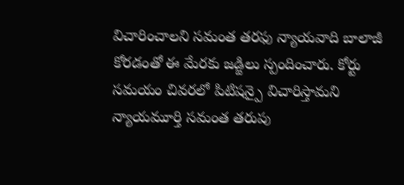విచారించాలని సమంత తరఫు న్యాయవాది బాలాజీ కోరడంతో ఈ మేరకు జడ్జిలు స్పందించారు. కోర్టు సమయం చివరలో పిటిషన్పై విచారిస్తామని న్యాయమూర్తి సమంత తరుపు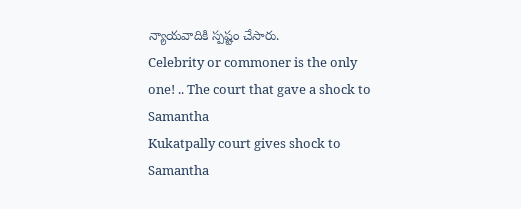న్యాయవాదికి స్పష్టం చేసారు.
Celebrity or commoner is the only one! .. The court that gave a shock to Samantha
Kukatpally court gives shock to Samantha